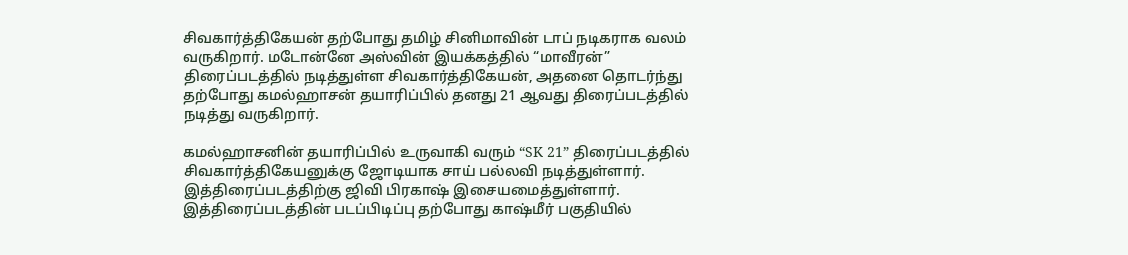சிவகார்த்திகேயன் தற்போது தமிழ் சினிமாவின் டாப் நடிகராக வலம் வருகிறார். மடோன்னே அஸ்வின் இயக்கத்தில் “மாவீரன்” திரைப்படத்தில் நடித்துள்ள சிவகார்த்திகேயன், அதனை தொடர்ந்து தற்போது கமல்ஹாசன் தயாரிப்பில் தனது 21 ஆவது திரைப்படத்தில் நடித்து வருகிறார்.

கமல்ஹாசனின் தயாரிப்பில் உருவாகி வரும் “SK 21” திரைப்படத்தில் சிவகார்த்திகேயனுக்கு ஜோடியாக சாய் பல்லவி நடித்துள்ளார். இத்திரைப்படத்திற்கு ஜிவி பிரகாஷ் இசையமைத்துள்ளார். இத்திரைப்படத்தின் படப்பிடிப்பு தற்போது காஷ்மீர் பகுதியில்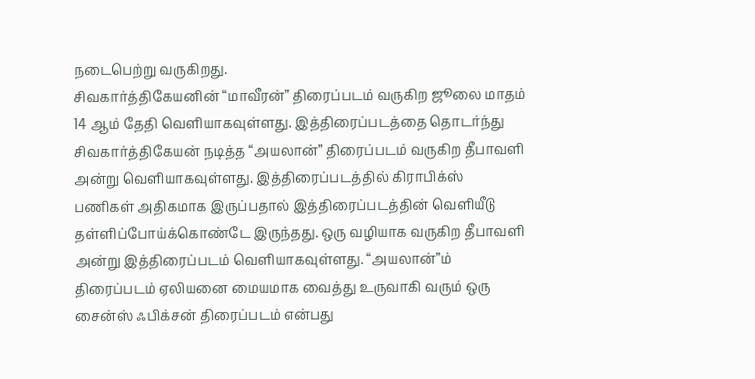நடைபெற்று வருகிறது.
சிவகார்த்திகேயனின் “மாவீரன்” திரைப்படம் வருகிற ஜூலை மாதம் 14 ஆம் தேதி வெளியாகவுள்ளது. இத்திரைப்படத்தை தொடர்ந்து சிவகார்த்திகேயன் நடித்த “அயலான்” திரைப்படம் வருகிற தீபாவளி அன்று வெளியாகவுள்ளது. இத்திரைப்படத்தில் கிராபிக்ஸ் பணிகள் அதிகமாக இருப்பதால் இத்திரைப்படத்தின் வெளியீடு தள்ளிப்போய்க்கொண்டே இருந்தது. ஒரு வழியாக வருகிற தீபாவளி அன்று இத்திரைப்படம் வெளியாகவுள்ளது. “அயலான்”ம் திரைப்படம் ஏலியனை மையமாக வைத்து உருவாகி வரும் ஒரு சைன்ஸ் ஃபிக்சன் திரைப்படம் என்பது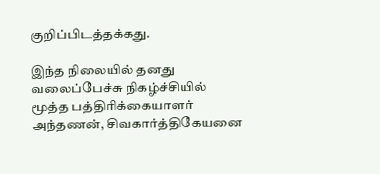குறிப்பிடத்தக்கது.

இந்த நிலையில் தனது வலைப்பேச்சு நிகழ்ச்சியில் மூத்த பத்திரிக்கையாளர் அந்தணன், சிவகார்த்திகேயனை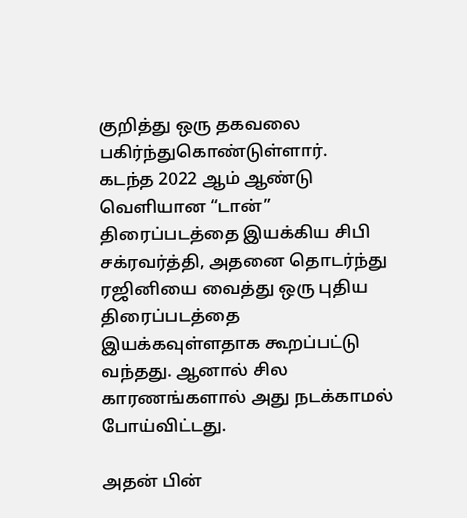குறித்து ஒரு தகவலை பகிர்ந்துகொண்டுள்ளார்.
கடந்த 2022 ஆம் ஆண்டு வெளியான “டான்” திரைப்படத்தை இயக்கிய சிபி சக்ரவர்த்தி, அதனை தொடர்ந்து ரஜினியை வைத்து ஒரு புதிய திரைப்படத்தை இயக்கவுள்ளதாக கூறப்பட்டு வந்தது. ஆனால் சில காரணங்களால் அது நடக்காமல் போய்விட்டது.

அதன் பின்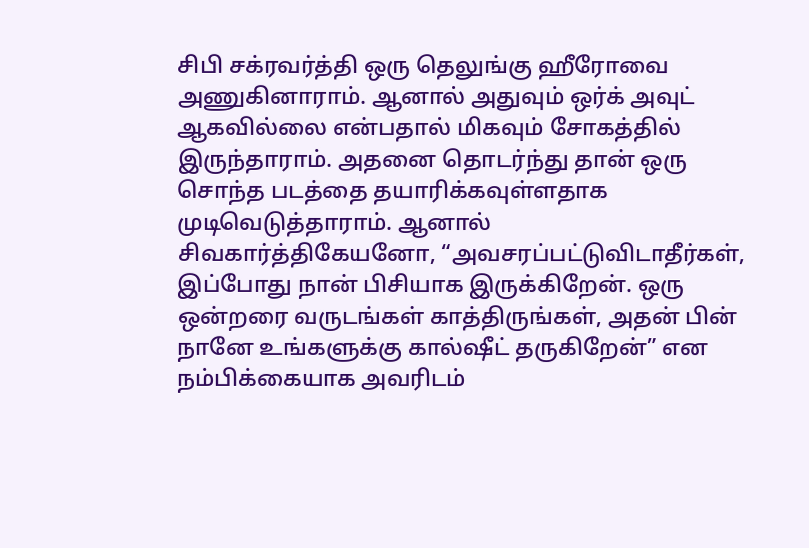சிபி சக்ரவர்த்தி ஒரு தெலுங்கு ஹீரோவை அணுகினாராம். ஆனால் அதுவும் ஒர்க் அவுட் ஆகவில்லை என்பதால் மிகவும் சோகத்தில் இருந்தாராம். அதனை தொடர்ந்து தான் ஒரு சொந்த படத்தை தயாரிக்கவுள்ளதாக முடிவெடுத்தாராம். ஆனால் சிவகார்த்திகேயனோ, “அவசரப்பட்டுவிடாதீர்கள், இப்போது நான் பிசியாக இருக்கிறேன். ஒரு ஒன்றரை வருடங்கள் காத்திருங்கள், அதன் பின் நானே உங்களுக்கு கால்ஷீட் தருகிறேன்” என நம்பிக்கையாக அவரிடம்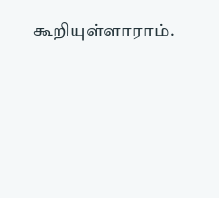கூறியுள்ளாராம்.